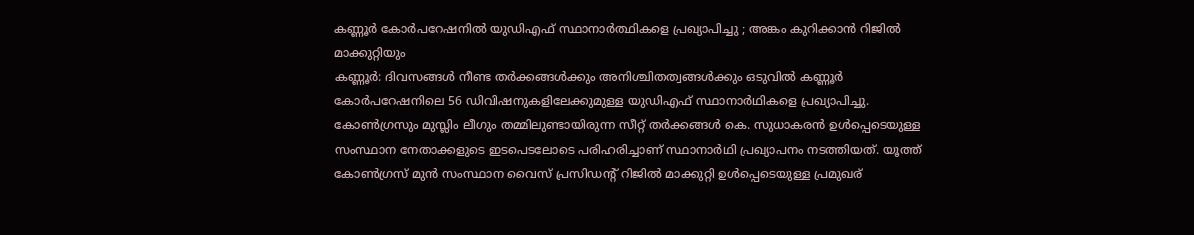കണ്ണൂർ കോർപറേഷനിൽ യുഡിഎഫ് സ്ഥാനാർത്ഥികളെ പ്രഖ്യാപിച്ചു ; അങ്കം കുറിക്കാൻ റിജിൽ മാക്കുറ്റിയും
കണ്ണൂർ: ദിവസങ്ങൾ നീണ്ട തർക്കങ്ങൾക്കും അനിശ്ചിതത്വങ്ങൾക്കും ഒടുവിൽ കണ്ണൂർ കോർപറേഷനിലെ 56 ഡിവിഷനുകളിലേക്കുമുള്ള യുഡിഎഫ് സ്ഥാനാർഥികളെ പ്രഖ്യാപിച്ചു. കോൺഗ്രസും മുസ്ലിം ലീഗും തമ്മിലുണ്ടായിരുന്ന സീറ്റ് തർക്കങ്ങൾ കെ. സുധാകരൻ ഉൾപ്പെടെയുള്ള സംസ്ഥാന നേതാക്കളുടെ ഇടപെടലോടെ പരിഹരിച്ചാണ് സ്ഥാനാർഥി പ്രഖ്യാപനം നടത്തിയത്. യൂത്ത് കോൺഗ്രസ് മുൻ സംസ്ഥാന വൈസ് പ്രസിഡൻ്റ് റിജിൽ മാക്കുറ്റി ഉൾപ്പെടെയുള്ള പ്രമുഖര്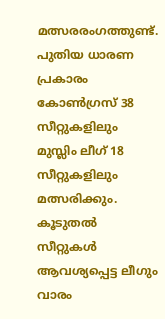മത്സരരംഗത്തുണ്ട്.
പുതിയ ധാരണ പ്രകാരം കോൺഗ്രസ് 38 സീറ്റുകളിലും മുസ്ലിം ലീഗ് 18 സീറ്റുകളിലും മത്സരിക്കും. കൂടുതൽ സീറ്റുകൾ ആവശ്യപ്പെട്ട ലീഗും വാരം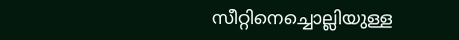സീറ്റിനെച്ചൊല്ലിയുള്ള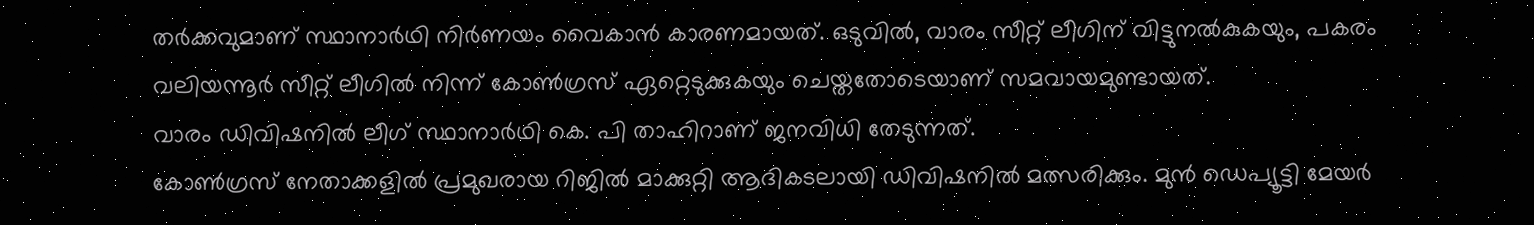തർക്കവുമാണ് സ്ഥാനാർഥി നിർണയം വൈകാൻ കാരണമായത്. ഒടുവിൽ, വാരം സീറ്റ് ലീഗിന് വിട്ടുനൽകുകയും, പകരം വലിയന്നൂർ സീറ്റ് ലീഗിൽ നിന്ന് കോൺഗ്രസ് ഏറ്റെടുക്കുകയും ചെയ്തതോടെയാണ് സമവായമുണ്ടായത്.
വാരം ഡിവിഷനിൽ ലീഗ് സ്ഥാനാർഥി കെ. പി താഹിറാണ് ജനവിധി തേടുന്നത്.
കോൺഗ്രസ് നേതാക്കളിൽ പ്രമുഖരായ റിജിൽ മാക്കുറ്റി ആദികടലായി ഡിവിഷനിൽ മത്സരിക്കും. മുൻ ഡെപ്യൂട്ടി മേയർ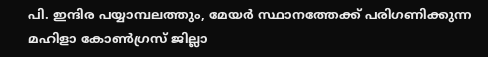പി. ഇന്ദിര പയ്യാമ്പലത്തും, മേയർ സ്ഥാനത്തേക്ക് പരിഗണിക്കുന്ന മഹിളാ കോൺഗ്രസ് ജില്ലാ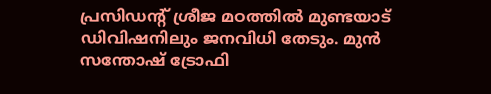പ്രസിഡൻ്റ് ശ്രീജ മഠത്തിൽ മുണ്ടയാട് ഡിവിഷനിലും ജനവിധി തേടും. മുൻ സന്തോഷ് ട്രോഫി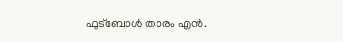ഫുട്ബോൾ താരം എൻ.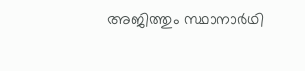അജിത്തും സ്ഥാനാർഥി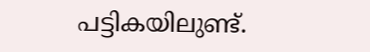പട്ടികയിലുണ്ട്.